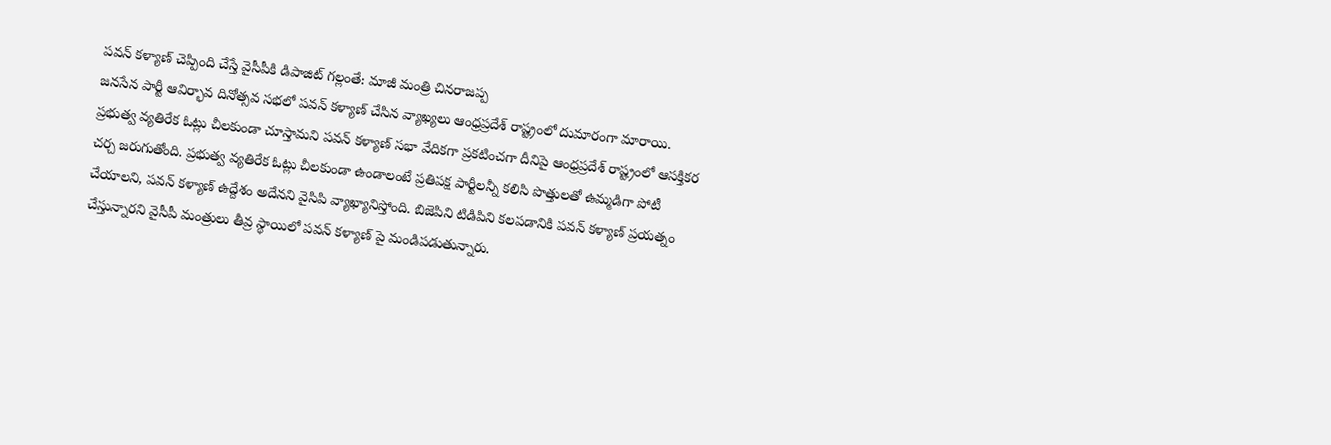పవన్ కళ్యాణ్ చెప్పింది చేస్తే వైసీపీకి డిపాజిట్ గల్లంతే: మాజీ మంత్రి చినరాజప్ప
జనసేన పార్టీ ఆవిర్భావ దినోత్సవ సభలో పవన్ కళ్యాణ్ చేసిన వ్యాఖ్యలు ఆంధ్రప్రదేశ్ రాష్ట్రంలో దుమారంగా మారాయి. ప్రభుత్వ వ్యతిరేక ఓట్లు చీలకుండా చూస్తామని పవన్ కళ్యాణ్ సభా వేదికగా ప్రకటించగా దీనిపై ఆంధ్రప్రదేశ్ రాష్ట్రంలో ఆసక్తికర చర్చ జరుగుతోంది. ప్రభుత్వ వ్యతిరేక ఓట్లు చీలకుండా ఉండాలంటే ప్రతిపక్ష పార్టీలన్నీ కలిసి పొత్తులతో ఉమ్మడిగా పోటీ చేయాలని, పవన్ కళ్యాణ్ ఉద్దేశం అదేనని వైసిపి వ్యాఖ్యానిస్తోంది. బిజెపిని టిడిపిని కలపడానికి పవన్ కళ్యాణ్ ప్రయత్నం చేస్తున్నారని వైసీపీ మంత్రులు తీవ్ర స్థాయిలో పవన్ కళ్యాణ్ పై మండిపడుతున్నారు.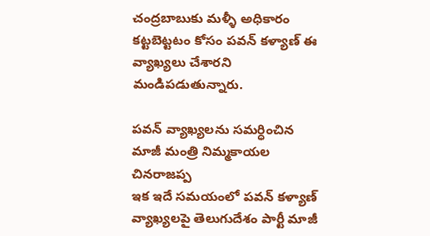చంద్రబాబుకు మళ్ళీ అధికారం కట్టబెట్టటం కోసం పవన్ కళ్యాణ్ ఈ వ్యాఖ్యలు చేశారని మండిపడుతున్నారు.

పవన్ వ్యాఖ్యలను సమర్ధించిన మాజీ మంత్రి నిమ్మకాయల చినరాజప్ప
ఇక ఇదే సమయంలో పవన్ కళ్యాణ్ వ్యాఖ్యలపై తెలుగుదేశం పార్టీ మాజీ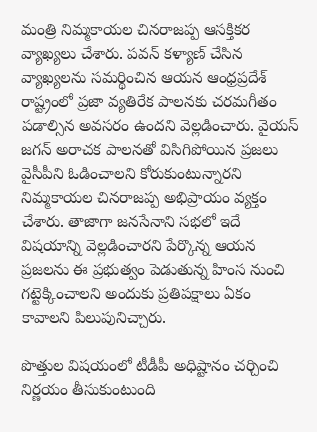మంత్రి నిమ్మకాయల చినరాజప్ప ఆసక్తికర వ్యాఖ్యలు చేశారు. పవన్ కళ్యాణ్ చేసిన వ్యాఖ్యలను సమర్థించిన ఆయన ఆంధ్రప్రదేశ్ రాష్ట్రంలో ప్రజా వ్యతిరేక పాలనకు చరమగీతం పడాల్సిన అవసరం ఉందని వెల్లడించారు. వైయస్ జగన్ అరాచక పాలనతో విసిగిపోయిన ప్రజలు వైసీపీని ఓడించాలని కోరుకుంటున్నారని నిమ్మకాయల చినరాజప్ప అభిప్రాయం వ్యక్తం చేశారు. తాజాగా జనసేనాని సభలో ఇదే విషయాన్ని వెల్లడించారని పేర్కొన్న ఆయన ప్రజలను ఈ ప్రభుత్వం పెడుతున్న హింస నుంచి గట్టెక్కించాలని అందుకు ప్రతిపక్షాలు ఏకం కావాలని పిలుపునిచ్చారు.

పొత్తుల విషయంలో టీడీపీ అధిష్టానం చర్చించి నిర్ణయం తీసుకుంటుంది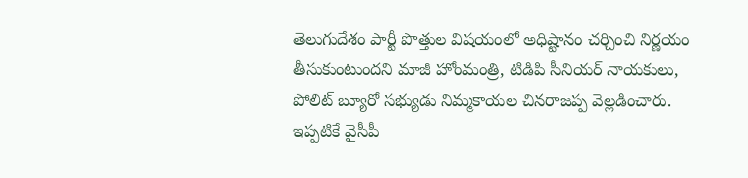తెలుగుదేశం పార్టీ పొత్తుల విషయంలో అధిష్టానం చర్చించి నిర్ణయం తీసుకుంటుందని మాజీ హోంమంత్రి, టిడిపి సీనియర్ నాయకులు, పోలిట్ బ్యూరో సభ్యుడు నిమ్మకాయల చినరాజప్ప వెల్లడించారు. ఇప్పటికే వైసీపీ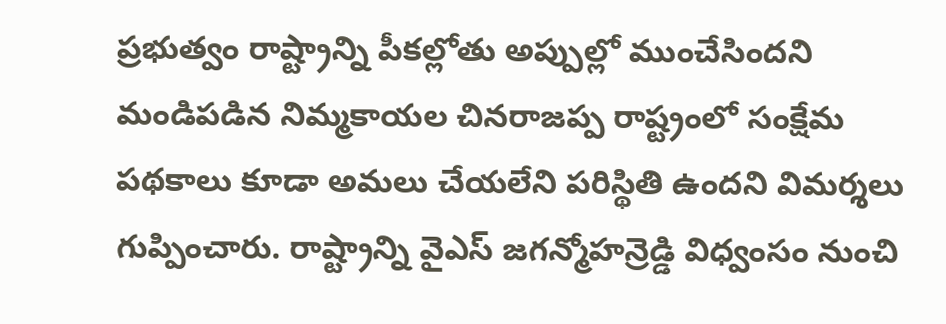ప్రభుత్వం రాష్ట్రాన్ని పీకల్లోతు అప్పుల్లో ముంచేసిందని మండిపడిన నిమ్మకాయల చినరాజప్ప రాష్ట్రంలో సంక్షేమ పథకాలు కూడా అమలు చేయలేని పరిస్థితి ఉందని విమర్శలు గుప్పించారు. రాష్ట్రాన్ని వైఎస్ జగన్మోహన్రెడ్డి విధ్వంసం నుంచి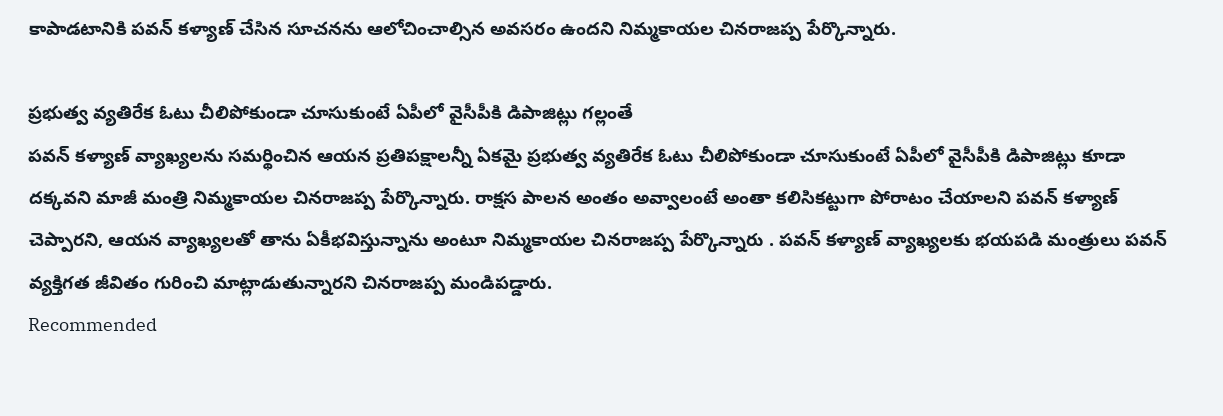కాపాడటానికి పవన్ కళ్యాణ్ చేసిన సూచనను ఆలోచించాల్సిన అవసరం ఉందని నిమ్మకాయల చినరాజప్ప పేర్కొన్నారు.

ప్రభుత్వ వ్యతిరేక ఓటు చీలిపోకుండా చూసుకుంటే ఏపీలో వైసీపీకి డిపాజిట్లు గల్లంతే
పవన్ కళ్యాణ్ వ్యాఖ్యలను సమర్థించిన ఆయన ప్రతిపక్షాలన్నీ ఏకమై ప్రభుత్వ వ్యతిరేక ఓటు చీలిపోకుండా చూసుకుంటే ఏపీలో వైసీపీకి డిపాజిట్లు కూడా దక్కవని మాజీ మంత్రి నిమ్మకాయల చినరాజప్ప పేర్కొన్నారు. రాక్షస పాలన అంతం అవ్వాలంటే అంతా కలిసికట్టుగా పోరాటం చేయాలని పవన్ కళ్యాణ్ చెప్పారని, ఆయన వ్యాఖ్యలతో తాను ఏకీభవిస్తున్నాను అంటూ నిమ్మకాయల చినరాజప్ప పేర్కొన్నారు . పవన్ కళ్యాణ్ వ్యాఖ్యలకు భయపడి మంత్రులు పవన్ వ్యక్తిగత జీవితం గురించి మాట్లాడుతున్నారని చినరాజప్ప మండిపడ్డారు.
Recommended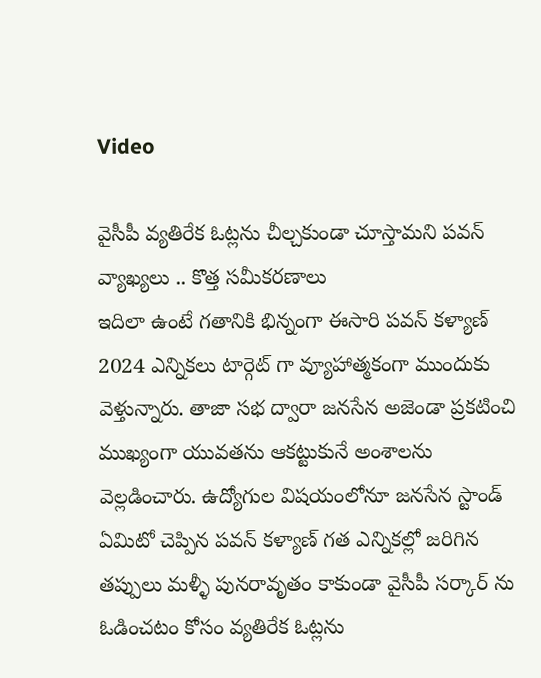Video

వైసీపీ వ్యతిరేక ఓట్లను చీల్చకుండా చూస్తామని పవన్ వ్యాఖ్యలు .. కొత్త సమీకరణాలు
ఇదిలా ఉంటే గతానికి భిన్నంగా ఈసారి పవన్ కళ్యాణ్ 2024 ఎన్నికలు టార్గెట్ గా వ్యూహాత్మకంగా ముందుకు వెళ్తున్నారు. తాజా సభ ద్వారా జనసేన అజెండా ప్రకటించి ముఖ్యంగా యువతను ఆకట్టుకునే అంశాలను వెల్లడించారు. ఉద్యోగుల విషయంలోనూ జనసేన స్టాండ్ ఏమిటో చెప్పిన పవన్ కళ్యాణ్ గత ఎన్నికల్లో జరిగిన తప్పులు మళ్ళీ పునరావృతం కాకుండా వైసీపీ సర్కార్ ను ఓడించటం కోసం వ్యతిరేక ఓట్లను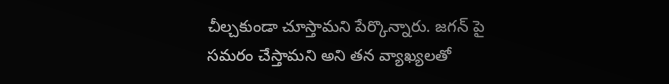చీల్చకుండా చూస్తామని పేర్కొన్నారు. జగన్ పై సమరం చేస్తామని అని తన వ్యాఖ్యలతో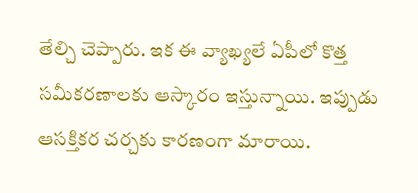తేల్చి చెప్పారు. ఇక ఈ వ్యాఖ్యలే ఏపీలో కొత్త సమీకరణాలకు ఆస్కారం ఇస్తున్నాయి. ఇప్పుడు ఆసక్తికర చర్చకు కారణంగా మారాయి.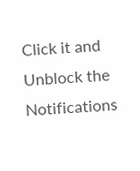Click it and Unblock the Notifications